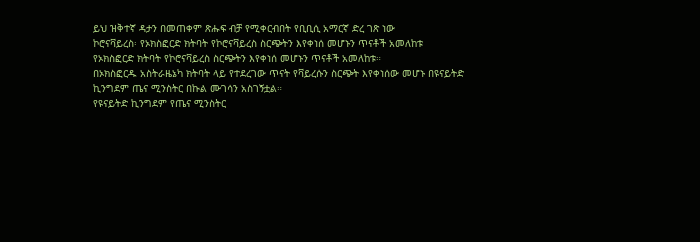ይህ ዝቅተኛ ዳታን በመጠቀም ጽሑፍ ብቻ የሚቀርብበት የቢቢሲ አማርኛ ድረ ገጽ ነው
ኮሮናቫይረስ፡ የኦክስፎርድ ክትባት የኮሮናቫይረስ ስርጭትን እየቀነሰ መሆኑን ጥናቶች አመለከቱ
የኦክስፎርድ ክትባት የኮሮናቫይረስ ስርጭትን እየቀነሰ መሆኑን ጥናቶች አመለከቱ።
በኦክስፎርዱ አስትራዜኔካ ክትባት ላይ የተደረገው ጥናት የቫይረሱን ስርጭት እየቀነሰው መሆኑ በዩናይትድ ኪንግደም ጤና ሚንስትር በኩል ሙገሳን አስገኝቷል።
የዩናይትድ ኪንግደም የጤና ሚንስትር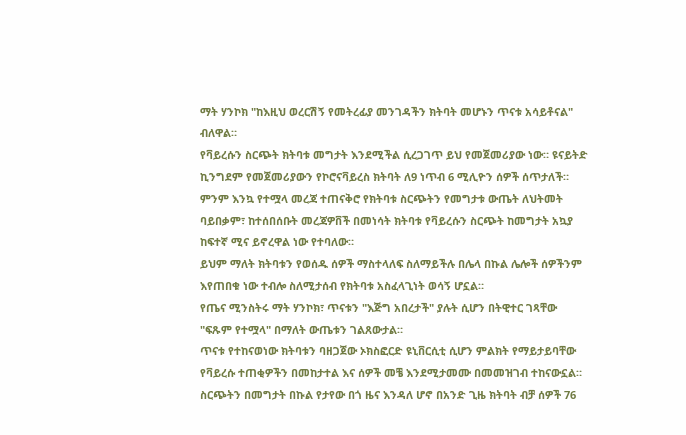ማት ሃንኮክ "ከእዚህ ወረርሽኝ የመትረፊያ መንገዳችን ክትባት መሆኑን ጥናቱ አሳይቶናል" ብለዋል።
የቫይረሱን ስርጭት ክትባቱ መግታት እንደሚችል ሲረጋገጥ ይህ የመጀመሪያው ነው። ዩናይትድ ኪንግደም የመጀመሪያውን የኮሮናቫይረስ ክትባት ለ9 ነጥብ 6 ሚሊዮን ሰዎች ሰጥታለች።
ምንም እንኳ የተሟላ መረጃ ተጠናቅሮ የክትባቱ ስርጭትን የመግታቱ ውጤት ለህትመት ባይበቃም፣ ከተሰበሰቡት መረጃዎቨች በመነሳት ክትባቱ የቫይረሱን ስርጭት ከመግታት አኳያ ከፍተኛ ሚና ይኖረዋል ነው የተባለው።
ይህም ማለት ክትባቱን የወሰዱ ሰዎች ማስተላለፍ ስለማይችሉ በሌላ በኩል ሌሎች ሰዎችንም እየጠበቁ ነው ተብሎ ስለሚታሰብ የክትባቱ አስፈላጊነት ወሳኝ ሆኗል።
የጤና ሚንስትሩ ማት ሃንኮክ፣ ጥናቱን "እጅግ አበረታች" ያሉት ሲሆን በትዊተር ገጻቸው "ፍጹም የተሟላ" በማለት ውጤቱን ገልጸውታል።
ጥናቱ የተከናወነው ክትባቱን ባዘጋጀው ኦክስፎርድ ዩኒቨርሲቲ ሲሆን ምልክት የማይታይባቸው የቫይረሱ ተጠቂዎችን በመከታተል እና ሰዎች መቼ እንደሚታመሙ በመመዝገብ ተከናውኗል።
ስርጭትን በመግታት በኩል የታየው በጎ ዜና እንዳለ ሆኖ በአንድ ጊዜ ክትባት ብቻ ሰዎች 76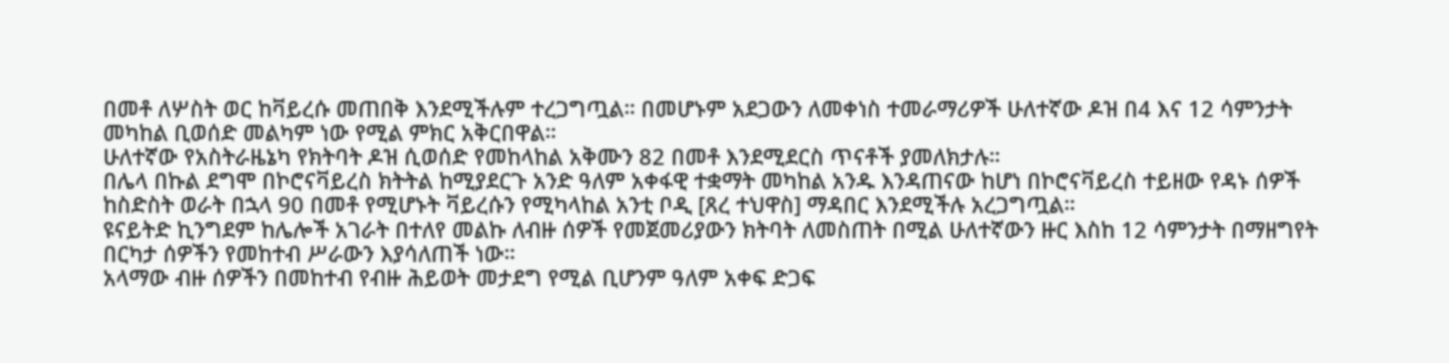በመቶ ለሦስት ወር ከቫይረሱ መጠበቅ እንደሚችሉም ተረጋግጧል። በመሆኑም አደጋውን ለመቀነስ ተመራማሪዎች ሁለተኛው ዶዝ በ4 እና 12 ሳምንታት መካከል ቢወሰድ መልካም ነው የሚል ምክር አቅርበዋል።
ሁለተኛው የአስትራዜኔካ የክትባት ዶዝ ሲወሰድ የመከላከል አቅሙን 82 በመቶ እንደሚደርስ ጥናቶች ያመለክታሉ።
በሌላ በኩል ደግሞ በኮሮናቫይረስ ክትትል ከሚያደርጉ አንድ ዓለም አቀፋዊ ተቋማት መካከል አንዱ እንዳጠናው ከሆነ በኮሮናቫይረስ ተይዘው የዳኑ ሰዎች ከስድስት ወራት በኋላ 90 በመቶ የሚሆኑት ቫይረሱን የሚካላከል አንቲ ቦዲ [ጸረ ተህዋስ] ማዳበር እንደሚችሉ አረጋግጧል።
ዩናይትድ ኪንግደም ከሌሎች አገራት በተለየ መልኩ ለብዙ ሰዎች የመጀመሪያውን ክትባት ለመስጠት በሚል ሁለተኛውን ዙር እስከ 12 ሳምንታት በማዘግየት በርካታ ሰዎችን የመከተብ ሥራውን እያሳለጠች ነው።
አላማው ብዙ ሰዎችን በመከተብ የብዙ ሕይወት መታደግ የሚል ቢሆንም ዓለም አቀፍ ድጋፍ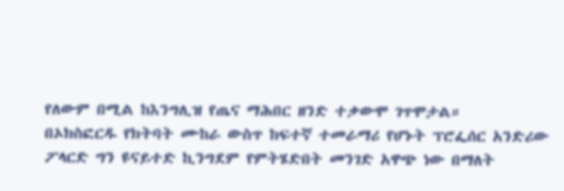የለውም በሚል ከእንግሊዝ የጤና ማሕበር ዘንድ ተቃውሞ ገጥሞታል።
በኦክስፎርዱ የክትባት ሙከራ ውስጥ ከፍተኛ ተመራማሪ የሆኑት ፕሮፌሰር አንድሪው ፖላርድ ግን ዩናይተድ ኪንግደም የምትሄድበት መንገድ አዋጭ ነው በማለት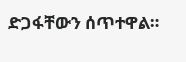ድጋፋቸውን ሰጥተዋል።